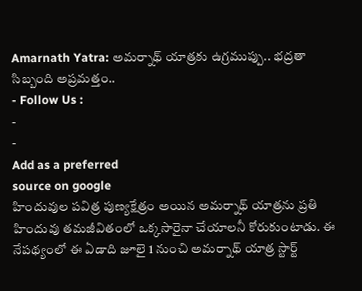Amarnath Yatra: అమర్నాథ్ యాత్రకు ఉగ్రముప్పు.. భద్రతా సిబ్బంది అప్రమత్తం..
- Follow Us :
-
-
Add as a preferred
source on google
హిందువుల పవిత్ర పుణ్యక్షేత్రం అయిన అమర్నాథ్ యాత్రను ప్రతి హిందువు తమజీవితంలో ఒక్కసారైనా చేయాలనీ కోరుకుంటాడు. ఈ నేపథ్యంలో ఈ ఏడాది జూలై 1 నుంచి అమర్నాథ్ యాత్ర స్టార్ట్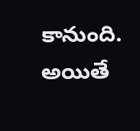కానుంది. అయితే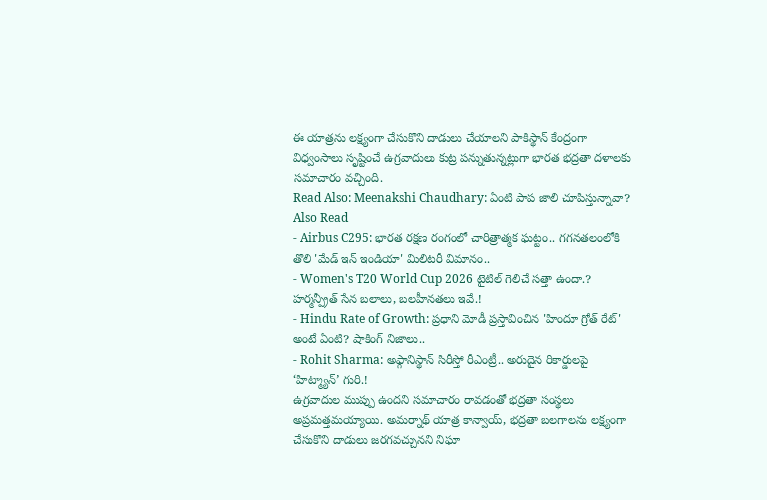ఈ యాత్రను లక్ష్యంగా చేసుకొని దాడులు చేయాలని పాకిస్థాన్ కేంద్రంగా విధ్వంసాలు సృష్టించే ఉగ్రవాదులు కుట్ర పన్నుతున్నట్లుగా భారత భద్రతా దళాలకు సమాచారం వచ్చింది.
Read Also: Meenakshi Chaudhary: ఏంటి పాప జాలి చూపిస్తున్నావా?
Also Read
- Airbus C295: భారత రక్షణ రంగంలో చారిత్రాత్మక ఘట్టం.. గగనతలంలోకి తొలి 'మేడ్ ఇన్ ఇండియా' మిలిటరీ విమానం..
- Women's T20 World Cup 2026 టైటిల్ గెలిచే సత్తా ఉందా.? హర్మన్ప్రీత్ సేన బలాలు, బలహీనతలు ఇవే.!
- Hindu Rate of Growth: ప్రధాని మోడీ ప్రస్తావించిన 'హిందూ గ్రోత్ రేట్' అంటే ఏంటి? షాకింగ్ నిజాలు..
- Rohit Sharma: అఫ్గానిస్థాన్ సిరీస్తో రీఎంట్రీ.. అరుదైన రికార్డులపై ‘హిట్మ్యాన్’ గురి.!
ఉగ్రవాదుల ముప్పు ఉందని సమాచారం రావడంతో భద్రతా సంస్థలు అప్రమత్తమయ్యాయి. అమర్నాథ్ యాత్ర కాన్వాయ్, భద్రతా బలగాలను లక్ష్యంగా చేసుకొని దాడులు జరగవచ్చునని నిఘా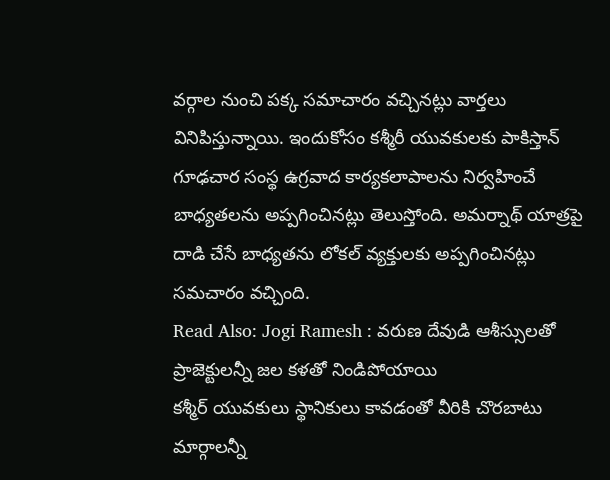వర్గాల నుంచి పక్క సమాచారం వచ్చినట్లు వార్తలు వినిపిస్తున్నాయి. ఇందుకోసం కశ్మీరీ యువకులకు పాకిస్తాన్ గూఢచార సంస్థ ఉగ్రవాద కార్యకలాపాలను నిర్వహించే బాధ్యతలను అప్పగించినట్లు తెలుస్తోంది. అమర్నాథ్ యాత్రపై దాడి చేసే బాధ్యతను లోకల్ వ్యక్తులకు అప్పగించినట్లు సమచారం వచ్చింది.
Read Also: Jogi Ramesh : వరుణ దేవుడి ఆశీస్సులతో ప్రాజెక్టులన్నీ జల కళతో నిండిపోయాయి
కశ్మీర్ యువకులు స్థానికులు కావడంతో వీరికి చొరబాటు మార్గాలన్నీ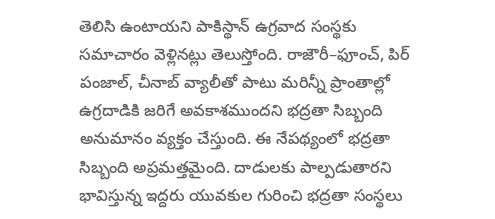తెలిసి ఉంటాయని పాకిస్థాన్ ఉగ్రవాద సంస్థకు సమాచారం వెళ్లినట్లు తెలుస్తోంది. రాజౌరీ–ఫూంచ్, పిర్ పంజాల్, చీనాబ్ వ్యాలీతో పాటు మరిన్నీ ప్రాంతాల్లో ఉగ్రదాడికి జరిగే అవకాశముందని భద్రతా సిబ్బంది అనుమానం వ్యక్తం చేస్తుంది. ఈ నేపథ్యంలో భద్రతా సిబ్బంది అప్రమత్తమైంది. దాడులకు పాల్పడుతారని భావిస్తున్న ఇద్దరు యువకుల గురించి భద్రతా సంస్థలు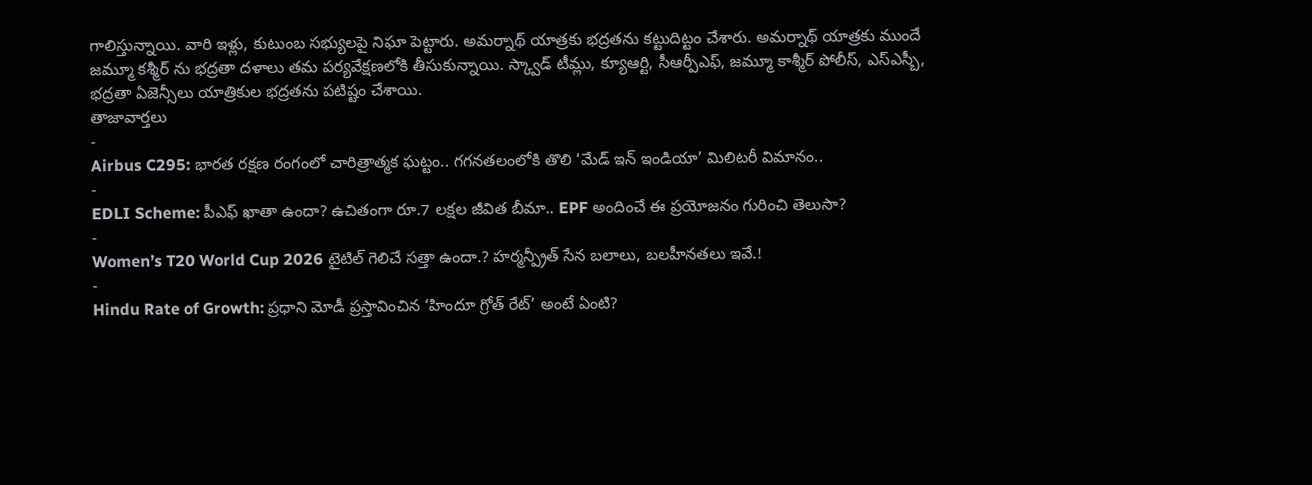గాలిస్తున్నాయి. వారి ఇళ్లు, కుటుంబ సభ్యులపై నిఘా పెట్టారు. అమర్నాథ్ యాత్రకు భద్రతను కట్టుదిట్టం చేశారు. అమర్నాథ్ యాత్రకు ముందే జమ్మూ కశ్మీర్ ను భద్రతా దళాలు తమ పర్యవేక్షణలోకి తీసుకున్నాయి. స్క్వాడ్ టీమ్లు, క్యూఆర్టి, సీఆర్పీఎఫ్, జమ్మూ కాశ్మీర్ పోలీస్, ఎస్ఎస్బీ, భద్రతా ఏజెన్సీలు యాత్రికుల భద్రతను పటిష్టం చేశాయి.
తాజావార్తలు
-
Airbus C295: భారత రక్షణ రంగంలో చారిత్రాత్మక ఘట్టం.. గగనతలంలోకి తొలి ‘మేడ్ ఇన్ ఇండియా’ మిలిటరీ విమానం..
-
EDLI Scheme: పీఎఫ్ ఖాతా ఉందా? ఉచితంగా రూ.7 లక్షల జీవిత బీమా.. EPF అందించే ఈ ప్రయోజనం గురించి తెలుసా?
-
Women’s T20 World Cup 2026 టైటిల్ గెలిచే సత్తా ఉందా.? హర్మన్ప్రీత్ సేన బలాలు, బలహీనతలు ఇవే.!
-
Hindu Rate of Growth: ప్రధాని మోడీ ప్రస్తావించిన ‘హిందూ గ్రోత్ రేట్’ అంటే ఏంటి?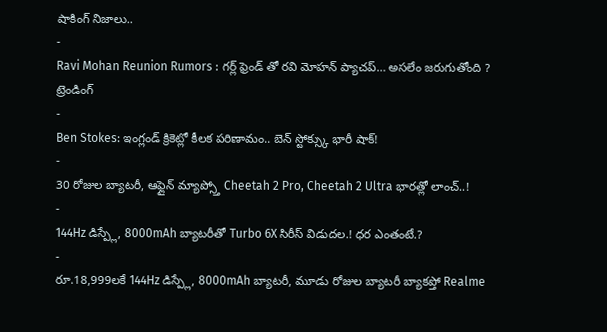షాకింగ్ నిజాలు..
-
Ravi Mohan Reunion Rumors : గర్ల్ ఫ్రెండ్ తో రవి మోహన్ ప్యాచప్… అసలేం జరుగుతోంది ?
ట్రెండింగ్
-
Ben Stokes: ఇంగ్లండ్ క్రికెట్లో కీలక పరిణామం.. బెన్ స్టోక్స్కు భారీ షాక్!
-
30 రోజుల బ్యాటరీ, ఆఫ్లైన్ మ్యాప్స్తో Cheetah 2 Pro, Cheetah 2 Ultra భారత్లో లాంచ్..!
-
144Hz డిస్ప్లే, 8000mAh బ్యాటరీతో Turbo 6X సిరీస్ విడుదల.! ధర ఎంతంటే.?
-
రూ.18,999లకే 144Hz డిస్ప్లే, 8000mAh బ్యాటరీ, మూడు రోజుల బ్యాటరీ బ్యాకప్తో Realme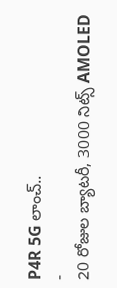P4R 5G లాంచ్..
-
20 రోజుల బ్యాటరీ, 3000 నిట్స్ AMOLED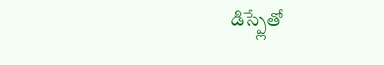డిస్ప్లేతో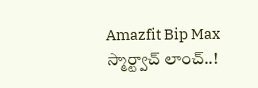Amazfit Bip Max స్మార్ట్వాచ్ లాంచ్..!